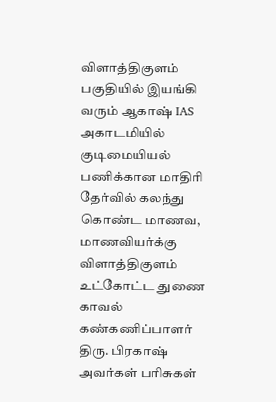விளாத்திகுளம் பகுதியில் இயங்கி வரும் ஆகாஷ் IAS அகாடமியில் குடிமையியல் பணிக்கான மாதிரி தேர்வில் கலந்து கொண்ட மாணவ, மாணவியர்க்கு விளாத்திகுளம் உட்கோட்ட துணை காவல் கண்கணிப்பாளர் திரு. பிரகாஷ் அவர்கள் பரிசுகள்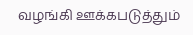வழங்கி ஊக்கபடுத்தும்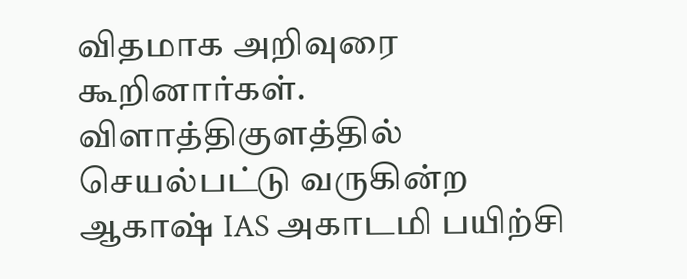விதமாக அறிவுரை கூறினார்கள்.
விளாத்திகுளத்தில் செயல்பட்டு வருகின்ற ஆகாஷ் IAS அகாடமி பயிற்சி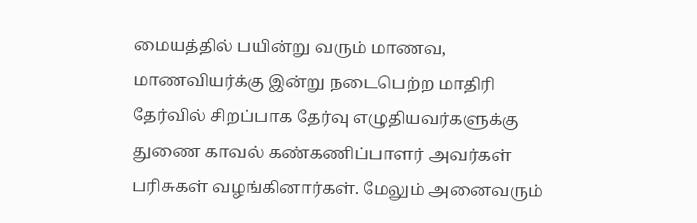மையத்தில் பயின்று வரும் மாணவ, மாணவியர்க்கு இன்று நடைபெற்ற மாதிரி தேர்வில் சிறப்பாக தேர்வு எழுதியவர்களுக்கு துணை காவல் கண்கணிப்பாளர் அவர்கள் பரிசுகள் வழங்கினார்கள். மேலும் அனைவரும்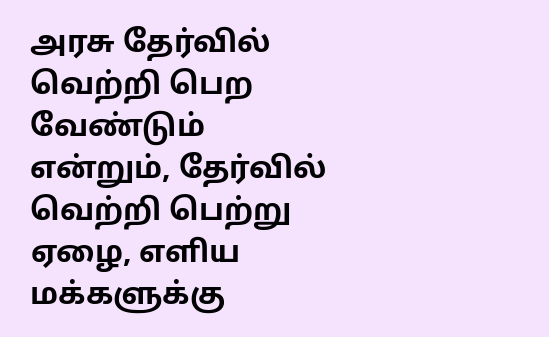அரசு தேர்வில் வெற்றி பெற வேண்டும் என்றும், தேர்வில் வெற்றி பெற்று ஏழை, எளிய மக்களுக்கு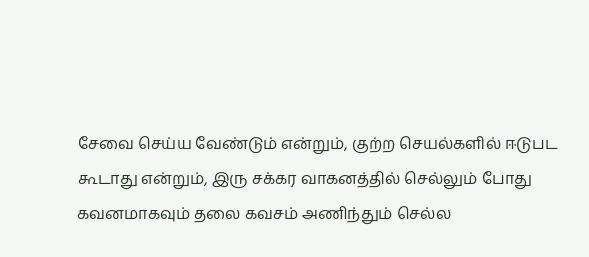சேவை செய்ய வேண்டும் என்றும், குற்ற செயல்களில் ஈடுபட கூடாது என்றும், இரு சக்கர வாகனத்தில் செல்லும் போது கவனமாகவும் தலை கவசம் அணிந்தும் செல்ல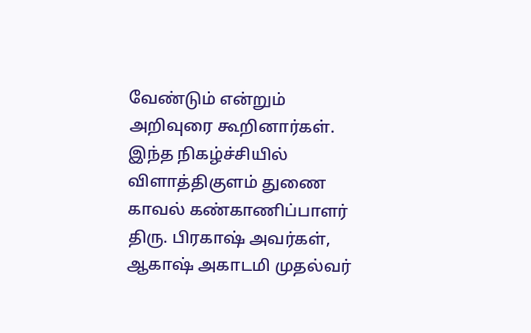வேண்டும் என்றும் அறிவுரை கூறினார்கள்.
இந்த நிகழ்ச்சியில் விளாத்திகுளம் துணை காவல் கண்காணிப்பாளர் திரு. பிரகாஷ் அவர்கள், ஆகாஷ் அகாடமி முதல்வர்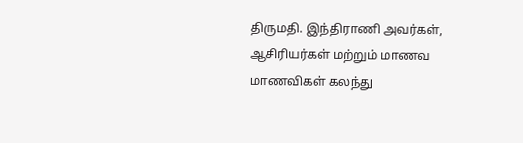திருமதி. இந்திராணி அவர்கள், ஆசிரியர்கள் மற்றும் மாணவ மாணவிகள் கலந்து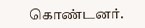கொண்டனர்.